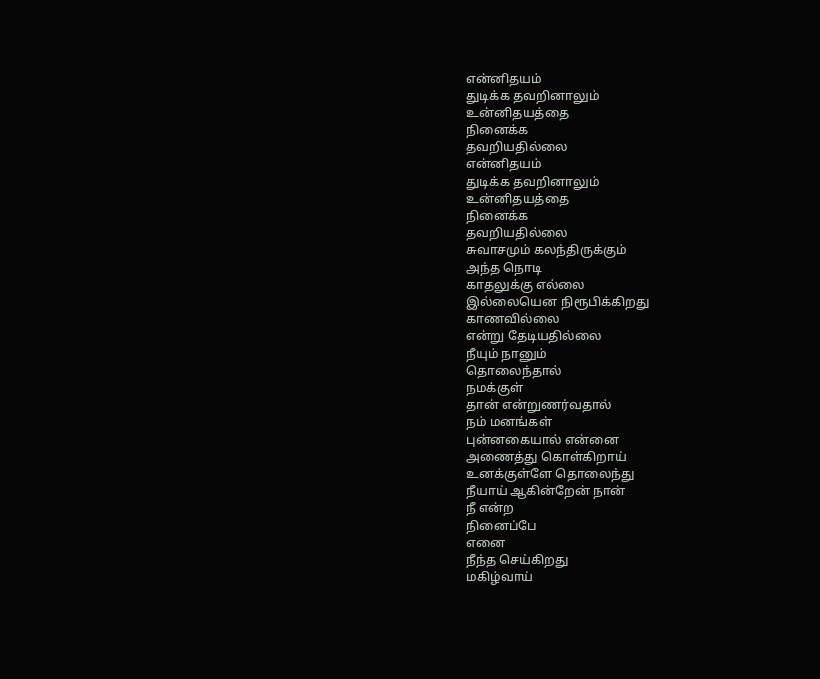என்னிதயம்
துடிக்க தவறினாலும்
உன்னிதயத்தை
நினைக்க
தவறியதில்லை
என்னிதயம்
துடிக்க தவறினாலும்
உன்னிதயத்தை
நினைக்க
தவறியதில்லை
சுவாசமும் கலந்திருக்கும்
அந்த நொடி
காதலுக்கு எல்லை
இல்லையென நிரூபிக்கிறது
காணவில்லை
என்று தேடியதில்லை
நீயும் நானும்
தொலைந்தால்
நமக்குள்
தான் என்றுணர்வதால்
நம் மனங்கள்
புன்னகையால் என்னை
அணைத்து கொள்கிறாய்
உனக்குள்ளே தொலைந்து
நீயாய் ஆகின்றேன் நான்
நீ என்ற
நினைப்பே
எனை
நீந்த செய்கிறது
மகிழ்வாய்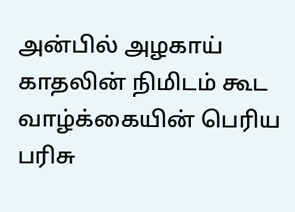அன்பில் அழகாய்
காதலின் நிமிடம் கூட
வாழ்க்கையின் பெரிய பரிசு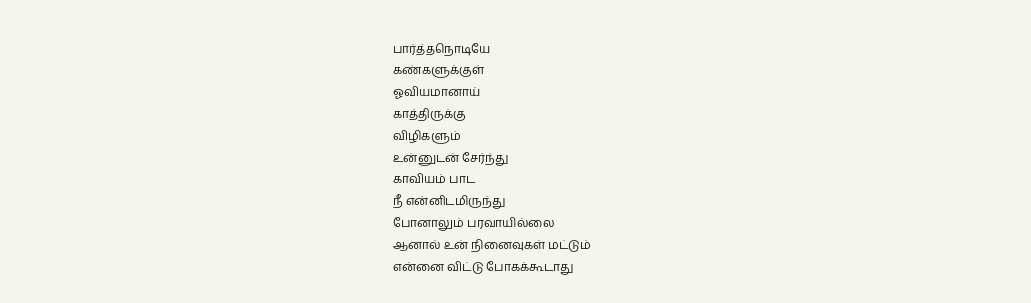பார்த்தநொடியே
கண்களுக்குள்
ஓவியமானாய்
காத்திருக்கு
விழிகளும்
உன்னுடன் சேர்ந்து
காவியம் பாட
நீ என்னிடமிருந்து
போனாலும் பரவாயில்லை
ஆனால் உன் நினைவுகள் மட்டும்
என்னை விட்டு போகக்கூடாது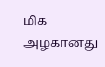மிக அழகானது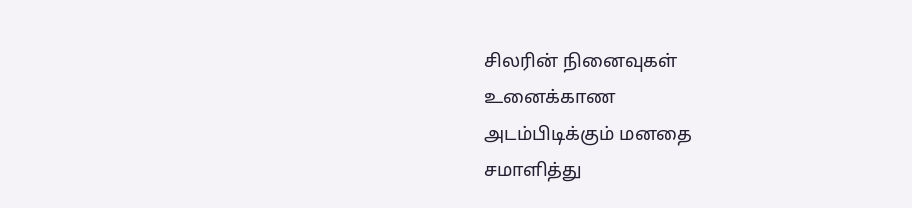சிலரின் நினைவுகள்
உனைக்காண
அடம்பிடிக்கும் மனதை
சமாளித்து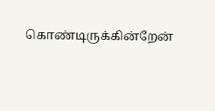கொண்டிருக்கின்றேன்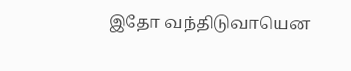இதோ வந்திடுவாயென